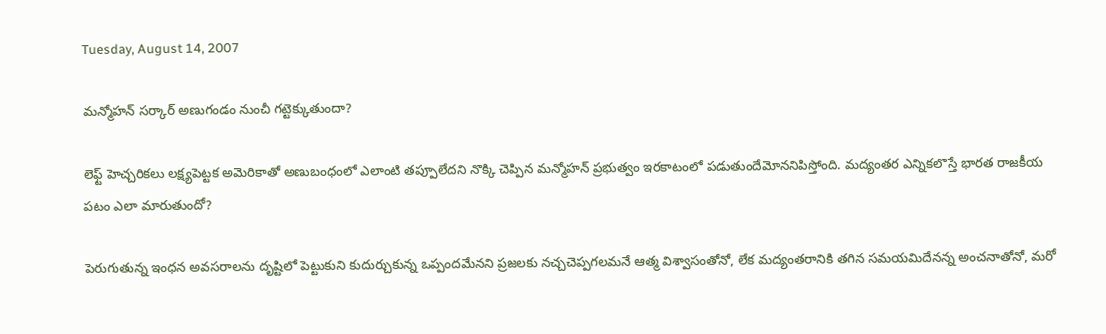Tuesday, August 14, 2007

మన్మోహన్ సర్కార్ అణుగండం నుంచీ గట్టెక్కుతుందా?

లెఫ్ట్ హెచ్చరికలు లక్ష్యపెట్టక అమెరికాతో అణుబంధంలో ఎలాంటి తప్పూలేదని నొక్కి చెప్పిన మన్మోహన్ ప్రభుత్వం ఇరకాటంలో పడుతుందేమోననిపిస్తోంది. మద్యంతర ఎన్నికలొస్తే భారత రాజకీయ పటం ఎలా మారుతుందో?

పెరుగుతున్న ఇంధన అవసరాలను దృష్టిలో పెట్టుకుని కుదుర్చుకున్న ఒప్పందమేనని ప్రజలకు నచ్చచెప్పగలమనే ఆత్మ విశ్వాసంతోనో, లేక మద్యంతరానికి తగిన సమయమిదేనన్న అంచనాతోనో, మరో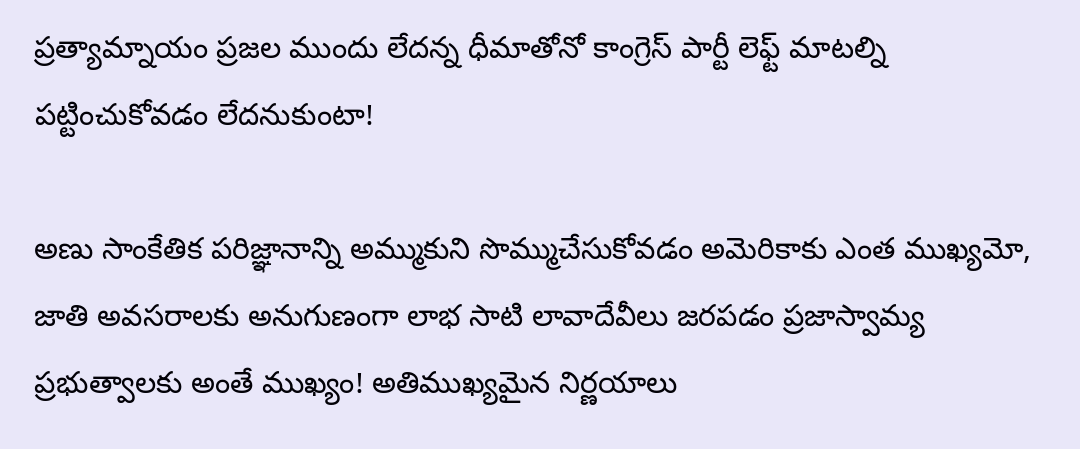ప్రత్యామ్నాయం ప్రజల ముందు లేదన్న ధీమాతోనో కాంగ్రెస్ పార్టీ లెఫ్ట్ మాటల్ని పట్టించుకోవడం లేదనుకుంటా!

అణు సాంకేతిక పరిజ్ఞానాన్ని అమ్ముకుని సొమ్ముచేసుకోవడం అమెరికాకు ఎంత ముఖ్యమో, జాతి అవసరాలకు అనుగుణంగా లాభ సాటి లావాదేవీలు జరపడం ప్రజాస్వామ్య ప్రభుత్వాలకు అంతే ముఖ్యం! అతిముఖ్యమైన నిర్ణయాలు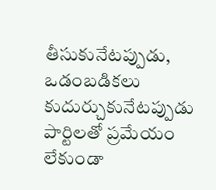తీసుకునేటప్పుడు, ఒడంబడికలు కుదుర్చుకునేటప్పుడు పార్టిలతో ప్రమేయం లేకుండా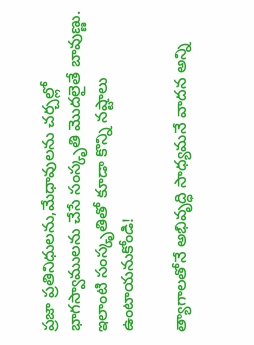ప్రజా ప్రతినిధులను,మేధావులను చర్చల్లో భాగస్వాములను చేసే సంస్కృతి మొదలైతే బావుణ్ణు. ఇలాంటి సంస్కృతితో కూడా కొన్ని నష్టాలు ఉంటాయనుకోండి!

త్యాగాలతోనే అభివృద్ధి సాధ్యమనే వాదన అన్ని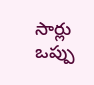సార్లు ఒప్పు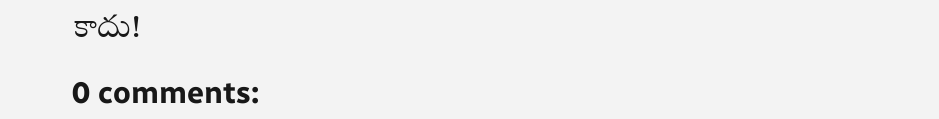కాదు!

0 comments: